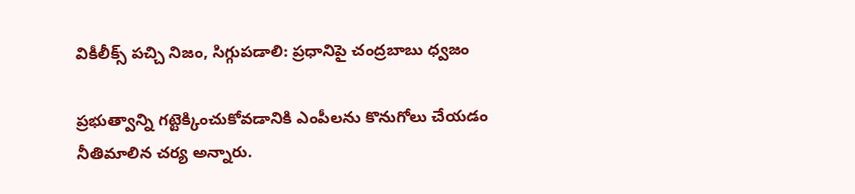వికీలీక్స్ పచ్చి నిజం, సిగ్గుపడాలి: ప్రధానిపై చంద్రబాబు ధ్వజం

ప్రభుత్వాన్ని గట్టెక్కించుకోవడానికి ఎంపీలను కొనుగోలు చేయడం నీతిమాలిన చర్య అన్నారు.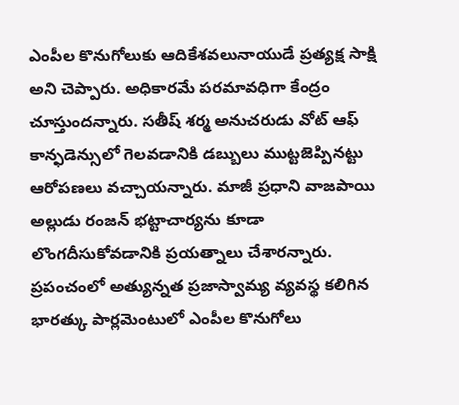ఎంపీల కొనుగోలుకు ఆదికేశవలునాయుడే ప్రత్యక్ష సాక్షి అని చెప్పారు. అధికారమే పరమావధిగా కేంద్రం చూస్తుందన్నారు. సతీష్ శర్మ అనుచరుడు వోట్ ఆఫ్ కాన్ఫడెన్సులో గెలవడానికి డబ్బులు ముట్టజెప్పినట్టు ఆరోపణలు వచ్చాయన్నారు. మాజీ ప్రధాని వాజపాయి అల్లుడు రంజన్ భట్టాచార్యను కూడా లొంగదీసుకోవడానికి ప్రయత్నాలు చేశారన్నారు. ప్రపంచంలో అత్యున్నత ప్రజాస్వామ్య వ్యవస్థ కలిగిన భారత్కు పార్లమెంటులో ఎంపీల కొనుగోలు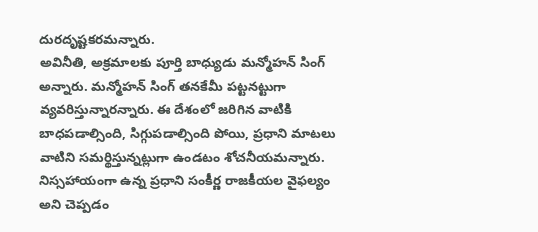దురదృష్టకరమన్నారు.
అవినీతి, అక్రమాలకు పూర్తి బాధ్యుడు మన్మోహన్ సింగ్ అన్నారు. మన్మోహన్ సింగ్ తనకేమీ పట్టనట్టుగా వ్యవరిస్తున్నారన్నారు. ఈ దేశంలో జరిగిన వాటికి బాధపడాల్సింది, సిగ్గుపడాల్సింది పోయి, ప్రధాని మాటలు వాటిని సమర్థిస్తున్నట్లుగా ఉండటం శోచనీయమన్నారు. నిస్సహాయంగా ఉన్న ప్రధాని సంకీర్ణ రాజకీయల వైఫల్యం అని చెప్పడం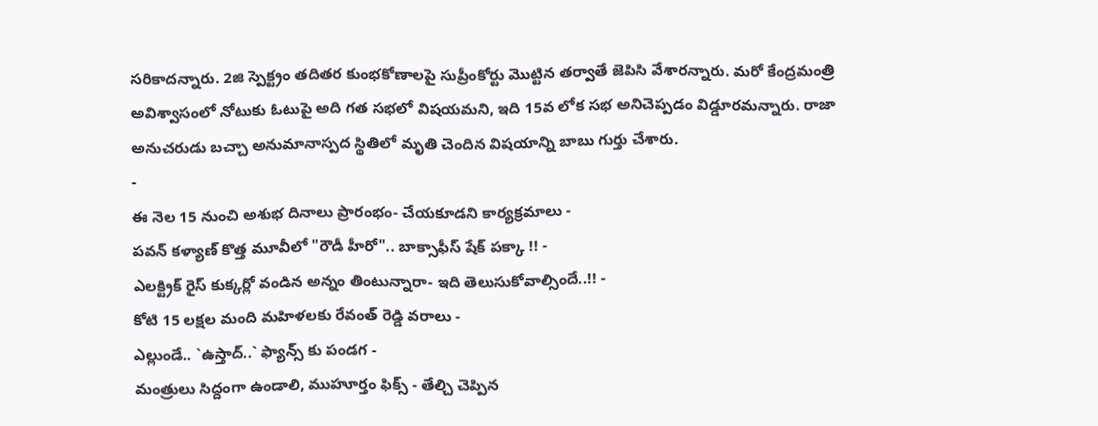సరికాదన్నారు. 2జి స్పెక్ట్రం తదితర కుంభకోణాలపై సుప్రీంకోర్టు మొట్టిన తర్వాతే జెపిసి వేశారన్నారు. మరో కేంద్రమంత్రి అవిశ్వాసంలో నోటుకు ఓటుపై అది గత సభలో విషయమని, ఇది 15వ లోక సభ అనిచెప్పడం విడ్డూరమన్నారు. రాజా అనుచరుడు బచ్చా అనుమానాస్పద స్థితిలో మృతి చెందిన విషయాన్ని బాబు గుర్తు చేశారు.
-
ఈ నెల 15 నుంచి అశుభ దినాలు ప్రారంభం- చేయకూడని కార్యక్రమాలు -
పవన్ కళ్యాణ్ కొత్త మూవీలో "రౌడీ హీరో".. బాక్సాఫీస్ షేక్ పక్కా !! -
ఎలక్ట్రిక్ రైస్ కుక్కర్లో వండిన అన్నం తింటున్నారా- ఇది తెలుసుకోవాల్సిందే..!! -
కోటి 15 లక్షల మంది మహిళలకు రేవంత్ రెడ్డి వరాలు -
ఎల్లుండే.. `ఉస్తాద్..` ఫ్యాన్స్ కు పండగ -
మంత్రులు సిద్దంగా ఉండాలి, ముహూర్తం ఫిక్స్ - తేల్చి చెప్పిన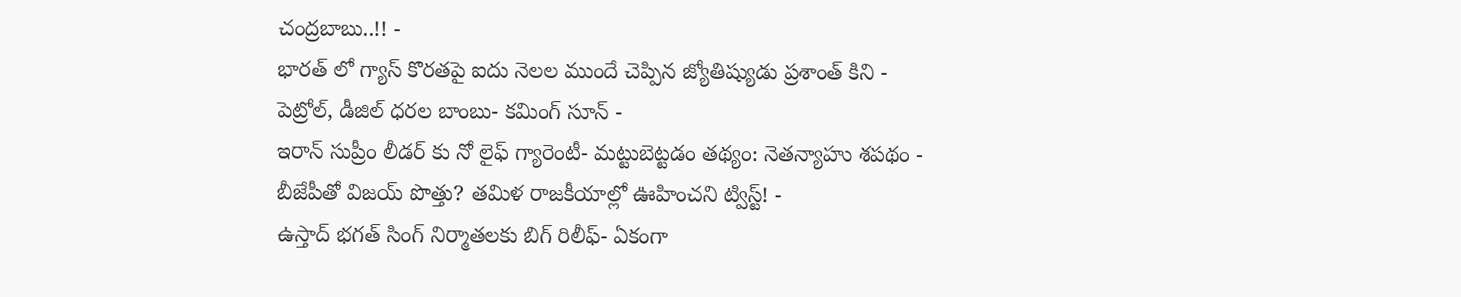చంద్రబాబు..!! -
భారత్ లో గ్యాస్ కొరతపై ఐదు నెలల ముందే చెప్పిన జ్యోతిష్యుడు ప్రశాంత్ కిని -
పెట్రోల్, డీజిల్ ధరల బాంబు- కమింగ్ సూన్ -
ఇరాన్ సుప్రీం లీడర్ కు నో లైఫ్ గ్యారెంటీ- మట్టుబెట్టడం తథ్యం: నెతన్యాహు శపథం -
బీజేపీతో విజయ్ పొత్తు? తమిళ రాజకీయాల్లో ఊహించని ట్విస్ట్! -
ఉస్తాద్ భగత్ సింగ్ నిర్మాతలకు బిగ్ రిలీఫ్- ఏకంగా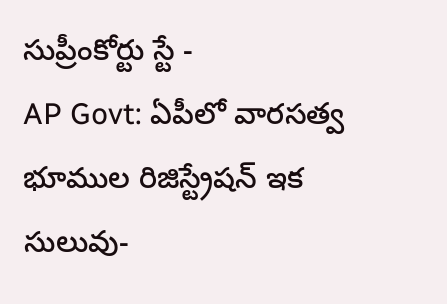సుప్రీంకోర్టు స్టే -
AP Govt: ఏపీలో వారసత్వ భూముల రిజిస్ట్రేషన్ ఇక సులువు-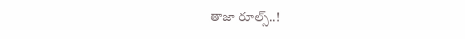తాజా రూల్స్..!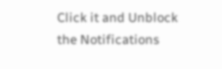Click it and Unblock the Notifications